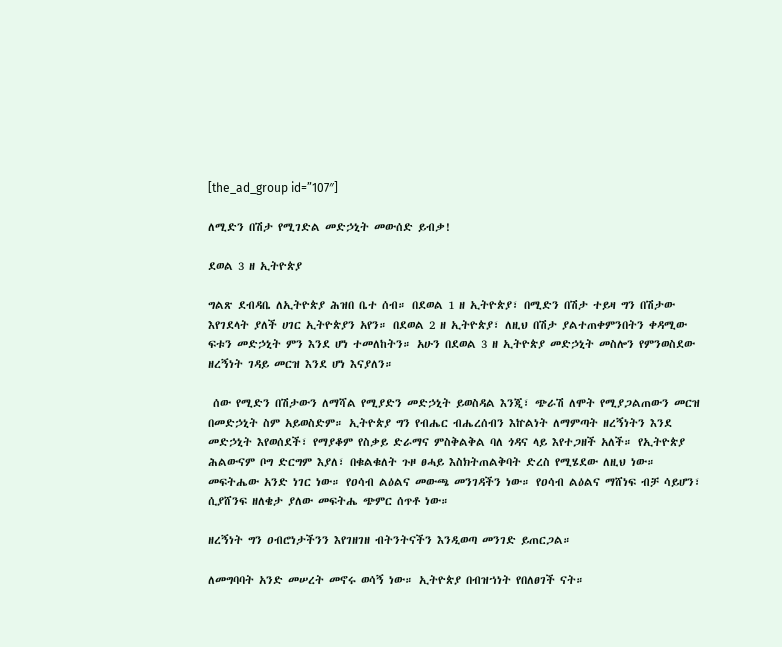[the_ad_group id=”107″]

ለሚድን በሽታ የሚገድል መድኃኒት መውሰድ ይብቃ!

ደወል 3 ዘ ኢትዮጵያ

ግልጽ ደብዳቤ ለኢትዮጵያ ሕዝበ ቤተ ሰብ። በደወል 1 ዘ ኢትዮጵያ፣ በሚድን በሽታ ተይዛ ግን በሽታው እየገደላት ያለች ሀገር ኢትዮጵያን አየን። በደወል 2 ዘ ኢትዮጵያ፣ ለዚህ በሽታ ያልተጠቀምንበትን ቀዳሚው ፍቱን መድኃኒት ምን እንደ ሆነ ተመለከትን። አሁን በደወል 3 ዘ ኢትዮጵያ መድኃኒት መስሎን የምንወስደው ዘረኝነት ገዳይ መርዝ እንደ ሆነ እናያለን።

 ሰው የሚድን በሽታውን ለማሻል የሚያድን መድኃኒት ይወስዳል እንጂ፣ ጭራሽ ለሞት የሚያጋልጠውን መርዝ በመድኃኒት ስም አይወስድም። ኢትዮጵያ ግን የብሔር ብሔረሰብን እኵልነት ለማምጣት ዘረኝነትን እንደ መድኃኒት እየወሰደች፣ የማያቆም የስቃይ ድራማና ምስቅልቅል ባለ ጎዳና ላይ እየተጋዘች አለች። የኢትዮጵያ ሕልውናም ቦግ ድርግም እያለ፣ በቁልቁለት ጉዞ ፀሓይ እስክትጠልቅባት ድረስ የሚሄደው ለዚህ ነው። መፍትሔው አንድ ነገር ነው። የዐሳብ ልዕልና መውጫ መንገዳችን ነው። የዐሳብ ልዕልና ማሸነፍ ብቻ ሳይሆን፣ ሲያሸንፍ ዘለቄታ ያለው መፍትሔ ጭምር ሰጥቶ ነው።

ዘረኝነት ግን ዐብሮነታችንን እየገዘገዘ ብትንትናችን እንዲወጣ መንገድ ይጠርጋል።

ለመግባባት አንድ መሠረት መኖሩ ወሳኝ ነው። ኢትዮጵያ በብዝኀነት የበለፀገች ናት።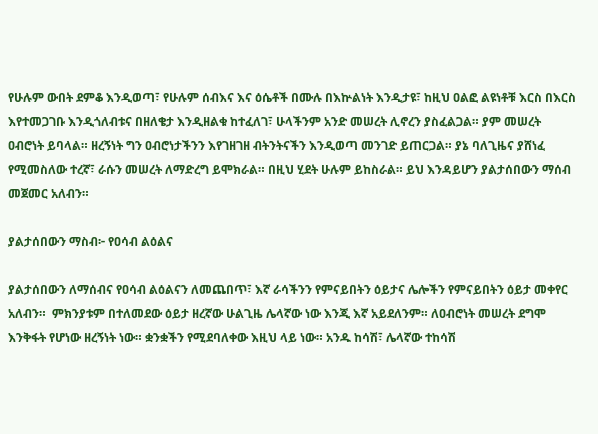የሁሉም ውበት ደምቆ እንዲወጣ፣ የሁሉም ሰብእና እና ዕሴቶች በሙሉ በእኵልነት እንዲታዩ፣ ከዚህ ዐልፎ ልዩነቶቹ እርስ በእርስ እየተመጋገቡ እንዲጎለብቱና በዘለቄታ እንዲዘልቁ ከተፈለገ፣ ሁላችንም አንድ መሠረት ሊኖረን ያስፈልጋል። ያም መሠረት ዐብሮነት ይባላል። ዘረኝነት ግን ዐብሮነታችንን እየገዘገዘ ብትንትናችን እንዲወጣ መንገድ ይጠርጋል። ያኔ ባለጊዜና ያሸነፈ የሚመስለው ተረኛ፣ ራሱን መሠረት ለማድረግ ይሞክራል። በዚህ ሂደት ሁሉም ይከስራል። ይህ እንዳይሆን ያልታሰበውን ማሰብ መጀመር አለብን።

ያልታሰበውን ማስብ፦ የዐሳብ ልዕልና

ያልታሰበውን ለማሰብና የዐሳብ ልዕልናን ለመጨበጥ፣ እኛ ራሳችንን የምናይበትን ዕይታና ሌሎችን የምናይበትን ዕይታ መቀየር አለብን።  ምክንያቱም በተለመደው ዕይታ ዘረኛው ሁልጊዜ ሌላኛው ነው እንጂ እኛ አይደለንም። ለዐብሮነት መሠረት ደግሞ እንቅፋት የሆነው ዘረኝነት ነው። ቋንቋችን የሚደባለቀው እዚህ ላይ ነው። አንዱ ከሳሽ፣ ሌላኛው ተከሳሽ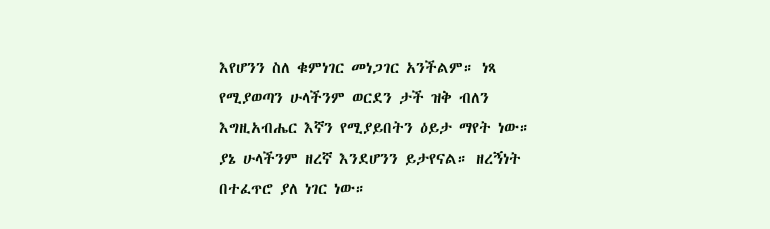እየሆንን ስለ ቁምነገር መነጋገር አንችልም። ነጻ የሚያወጣን ሁላችንም ወርደን ታች ዝቅ ብለን እግዚአብሔር እኛን የሚያይበትን ዕይታ ማየት ነው። ያኔ ሁላችንም ዘረኛ እንደሆንን ይታየናል። ዘረኝነት በተፈጥሮ ያለ ነገር ነው።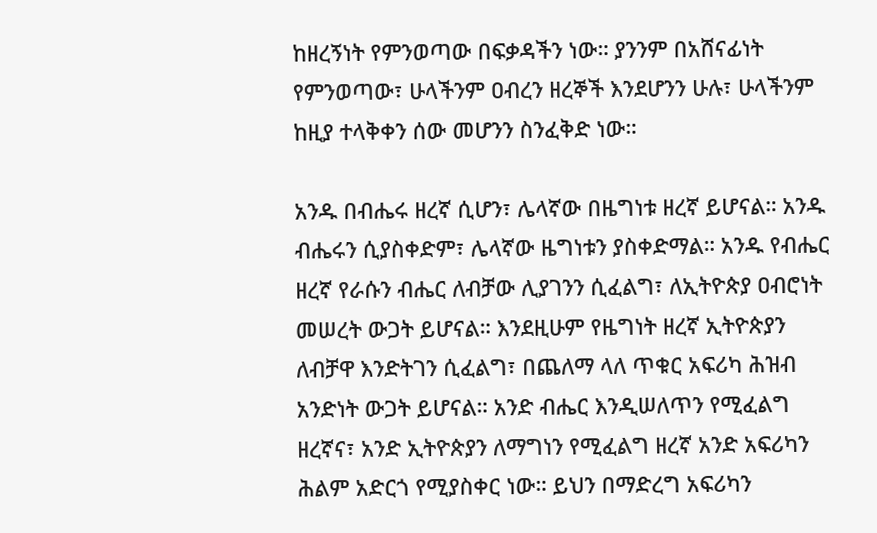ከዘረኝነት የምንወጣው በፍቃዳችን ነው። ያንንም በአሸናፊነት የምንወጣው፣ ሁላችንም ዐብረን ዘረኞች እንደሆንን ሁሉ፣ ሁላችንም ከዚያ ተላቅቀን ሰው መሆንን ስንፈቅድ ነው።

አንዱ በብሔሩ ዘረኛ ሲሆን፣ ሌላኛው በዜግነቱ ዘረኛ ይሆናል። አንዱ ብሔሩን ሲያስቀድም፣ ሌላኛው ዜግነቱን ያስቀድማል። አንዱ የብሔር ዘረኛ የራሱን ብሔር ለብቻው ሊያገንን ሲፈልግ፣ ለኢትዮጵያ ዐብሮነት መሠረት ውጋት ይሆናል። እንደዚሁም የዜግነት ዘረኛ ኢትዮጵያን ለብቻዋ እንድትገን ሲፈልግ፣ በጨለማ ላለ ጥቁር አፍሪካ ሕዝብ አንድነት ውጋት ይሆናል። አንድ ብሔር እንዲሠለጥን የሚፈልግ ዘረኛና፣ አንድ ኢትዮጵያን ለማግነን የሚፈልግ ዘረኛ አንድ አፍሪካን ሕልም አድርጎ የሚያስቀር ነው። ይህን በማድረግ አፍሪካን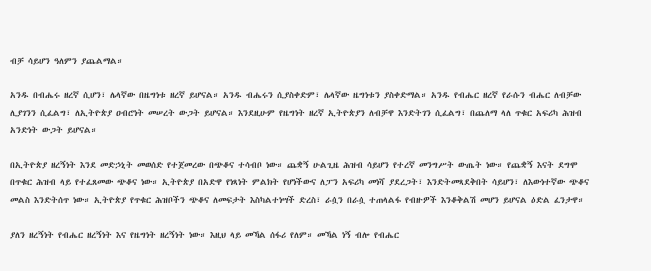ብቻ ሳይሆን ዓለምን ያጨልማል።

አንዱ በብሔሩ ዘረኛ ሲሆን፣ ሌላኛው በዜግነቱ ዘረኛ ይሆናል። አንዱ ብሔሩን ሲያስቀድም፣ ሌላኛው ዜግነቱን ያስቀድማል። አንዱ የብሔር ዘረኛ የራሱን ብሔር ለብቻው ሊያገንን ሲፈልግ፣ ለኢትዮጵያ ዐብሮነት መሠረት ውጋት ይሆናል። እንደዚሁም የዜግነት ዘረኛ ኢትዮጵያን ለብቻዋ እንድትገን ሲፈልግ፣ በጨለማ ላለ ጥቁር አፍሪካ ሕዝብ አንድነት ውጋት ይሆናል።

በኢትዮጵያ ዘረኝነት እንደ መድኃኒት መወሰድ የተጀመረው በጭቆና ተሳብቦ ነው። ጨቋኝ ሁልጊዜ ሕዝብ ሳይሆን የተረኛ መንግሥት ውጤት ነው። የጨቋኝ እናት ደግሞ በጥቁር ሕዝብ ላይ የተፈጸመው ጭቆና ነው። ኢትዮጵያ በአድዋ የነጻነት ምልክት የሆነችውና ለፓን አፍሪካ መነሻ ያደረጋት፣ እንድትመጻደቅበት ሳይሆን፣ ለእውነተኛው ጭቆና መልስ እንድትሰጥ ነው። ኢትዮጵያ የጥቁር ሕዝቦችን ጭቆና ለመፍታት እስካልተነሣች ድረስ፣ ራሷን በራሷ ተጠላልፋ የብዙዎች እንቆቅልሽ መሆን ይሆናል ዕድል ፈንታዋ።

ያለን ዘረኝነት የብሔር ዘረኝነት እና የዜግነት ዘረኝነት ነው። እዚህ ላይ መኻል ሰፋሪ የለም። መኻል ነኝ ብሎ የብሔር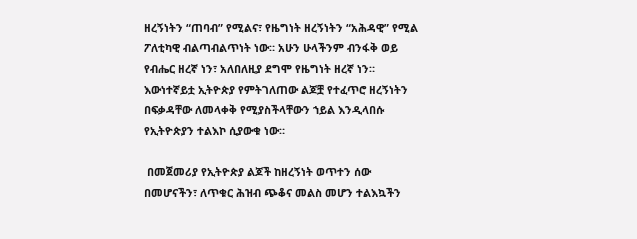ዘረኝነትን “ጠባብ” የሚልና፣ የዜግነት ዘረኝነትን “አሕዳዊ” የሚል ፖለቲካዊ ብልጣብልጥነት ነው። አሁን ሁላችንም ብንፋቅ ወይ የብሔር ዘረኛ ነን፣ አለበለዚያ ደግሞ የዜግነት ዘረኛ ነን። እውነተኛይቷ ኢትዮጵያ የምትገለጠው ልጆቿ የተፈጥሮ ዘረኝነትን በፍቃዳቸው ለመላቀቅ የሚያስችላቸውን ኀይል እንዲላበሱ የኢትዮጵያን ተልእኮ ሲያውቁ ነው።

 በመጀመሪያ የኢትዮጵያ ልጆች ከዘረኝነት ወጥተን ሰው በመሆናችን፣ ለጥቁር ሕዝብ ጭቆና መልስ መሆን ተልእኳችን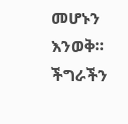መሆኑን እንወቅ። ችግራችን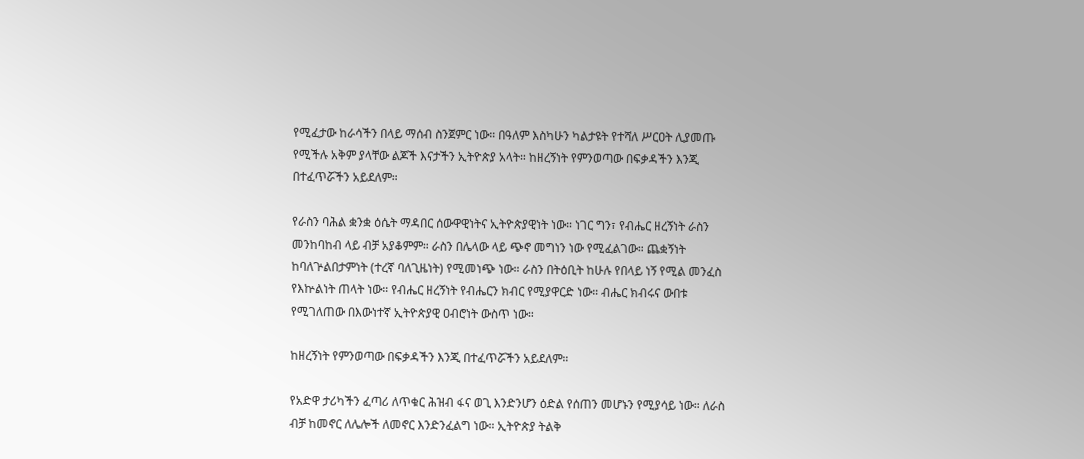የሚፈታው ከራሳችን በላይ ማሰብ ስንጀምር ነው። በዓለም እስካሁን ካልታዩት የተሻለ ሥርዐት ሊያመጡ የሚችሉ አቅም ያላቸው ልጆች እናታችን ኢትዮጵያ አላት። ከዘረኝነት የምንወጣው በፍቃዳችን እንጂ በተፈጥሯችን አይደለም።

የራስን ባሕል ቋንቋ ዕሴት ማዳበር ሰውዋዊነትና ኢትዮጵያዊነት ነው። ነገር ግን፣ የብሔር ዘረኝነት ራስን መንከባከብ ላይ ብቻ አያቆምም። ራስን በሌላው ላይ ጭኖ መግነን ነው የሚፈልገው። ጨቋኝነት ከባለጕልበታምነት (ተረኛ ባለጊዜነት) የሚመነጭ ነው። ራስን በትዕቢት ከሁሉ የበላይ ነኝ የሚል መንፈስ የእኵልነት ጠላት ነው። የብሔር ዘረኝነት የብሔርን ክብር የሚያዋርድ ነው። ብሔር ክብሩና ውበቱ የሚገለጠው በእውነተኛ ኢትዮጵያዊ ዐብሮነት ውስጥ ነው።

ከዘረኝነት የምንወጣው በፍቃዳችን እንጂ በተፈጥሯችን አይደለም።

የአድዋ ታሪካችን ፈጣሪ ለጥቁር ሕዝብ ፋና ወጊ እንድንሆን ዕድል የሰጠን መሆኑን የሚያሳይ ነው። ለራስ ብቻ ከመኖር ለሌሎች ለመኖር እንድንፈልግ ነው። ኢትዮጵያ ትልቅ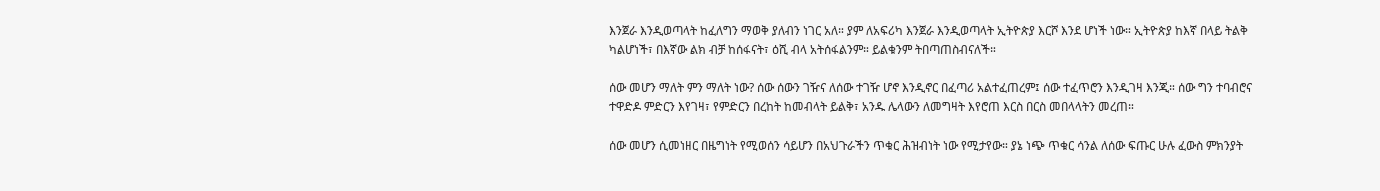እንጀራ እንዲወጣላት ከፈለግን ማወቅ ያለብን ነገር አለ። ያም ለአፍሪካ እንጀራ እንዲወጣላት ኢትዮጵያ እርሾ እንደ ሆነች ነው። ኢትዮጵያ ከእኛ በላይ ትልቅ ካልሆነች፣ በእኛው ልክ ብቻ ከሰፋናት፣ ዕሺ ብላ አትሰፋልንም። ይልቁንም ትበጣጠስብናለች።

ሰው መሆን ማለት ምን ማለት ነው? ሰው ሰውን ገዥና ለሰው ተገዥ ሆኖ እንዲኖር በፈጣሪ አልተፈጠረም፤ ሰው ተፈጥሮን እንዲገዛ እንጂ። ሰው ግን ተባብሮና ተዋድዶ ምድርን እየገዛ፣ የምድርን በረከት ከመብላት ይልቅ፣ አንዱ ሌላውን ለመግዛት እየሮጠ እርስ በርስ መበላላትን መረጠ።

ሰው መሆን ሲመነዘር በዜግነት የሚወሰን ሳይሆን በአህጉራችን ጥቁር ሕዝብነት ነው የሚታየው። ያኔ ነጭ ጥቁር ሳንል ለሰው ፍጡር ሁሉ ፈውስ ምክንያት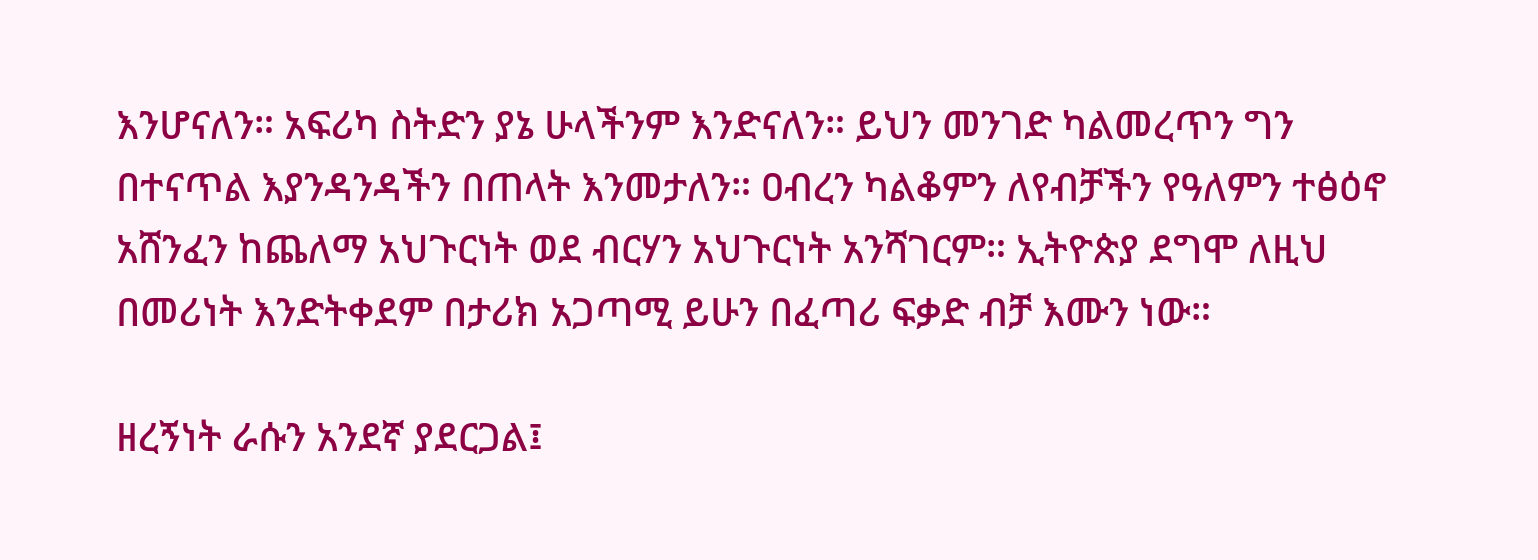እንሆናለን። አፍሪካ ስትድን ያኔ ሁላችንም እንድናለን። ይህን መንገድ ካልመረጥን ግን በተናጥል እያንዳንዳችን በጠላት እንመታለን። ዐብረን ካልቆምን ለየብቻችን የዓለምን ተፅዕኖ አሸንፈን ከጨለማ አህጉርነት ወደ ብርሃን አህጉርነት አንሻገርም። ኢትዮጵያ ደግሞ ለዚህ በመሪነት እንድትቀደም በታሪክ አጋጣሚ ይሁን በፈጣሪ ፍቃድ ብቻ እሙን ነው።

ዘረኝነት ራሱን አንደኛ ያደርጋል፤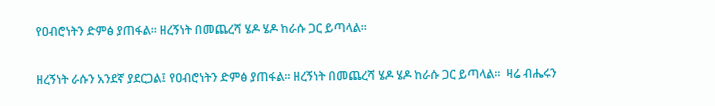የዐብሮነትን ድምፅ ያጠፋል። ዘረኝነት በመጨረሻ ሄዶ ሄዶ ከራሱ ጋር ይጣላል።

ዘረኝነት ራሱን አንደኛ ያደርጋል፤ የዐብሮነትን ድምፅ ያጠፋል። ዘረኝነት በመጨረሻ ሄዶ ሄዶ ከራሱ ጋር ይጣላል።  ዛሬ ብሔሩን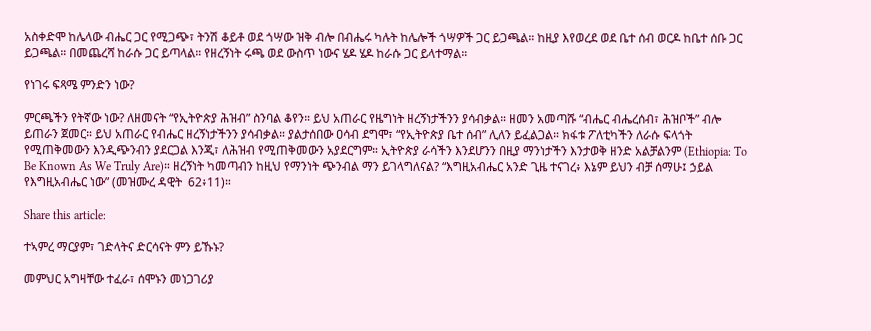አስቀድሞ ከሌላው ብሔር ጋር የሚጋጭ፣ ትንሽ ቆይቶ ወደ ጎሣው ዝቅ ብሎ በብሔሩ ካሉት ከሌሎች ጎሣዎች ጋር ይጋጫል። ከዚያ እየወረደ ወደ ቤተ ሰብ ወርዶ ከቤተ ሰቡ ጋር ይጋጫል። በመጨረሻ ከራሱ ጋር ይጣላል። የዘረኝነት ሩጫ ወደ ውስጥ ነውና ሄዶ ሄዶ ከራሱ ጋር ይላተማል።

የነገሩ ፍጻሜ ምንድን ነው?

ምርጫችን የትኛው ነው? ለዘመናት “የኢትዮጵያ ሕዝብ” ስንባል ቆየን። ይህ አጠራር የዜግነት ዘረኝነታችንን ያሳብቃል። ዘመን አመጣሹ “ብሔር ብሔረሰብ፣ ሕዝቦች” ብሎ ይጠራን ጀመር። ይህ አጠራር የብሔር ዘረኝነታችንን ያሳብቃል። ያልታሰበው ዐሳብ ደግሞ፣ “የኢትዮጵያ ቤተ ሰብ” ሊለን ይፈልጋል። ክፋቱ ፖለቲካችን ለራሱ ፍላጎት የሚጠቅመውን እንዲጭንብን ያደርጋል እንጂ፣ ለሕዝብ የሚጠቅመውን አያደርግም። ኢትዮጵያ ራሳችን እንደሆንን በዚያ ማንነታችን እንታወቅ ዘንድ አልቻልንም (Ethiopia: To Be Known As We Truly Are)። ዘረኝነት ካመጣብን ከዚህ የማንነት ጭንብል ማን ይገላግለናል? “እግዚአብሔር አንድ ጊዜ ተናገረ፥ እኔም ይህን ብቻ ሰማሁ፤ ኃይል የእግዚአብሔር ነው” (መዝሙረ ዳዊት  62፥11)።

Share this article:

ተኣምረ ማርያም፣ ገድላትና ድርሳናት ምን ይኹኑ?

መምህር አግዛቸው ተፈራ፣ ሰሞኑን መነጋገሪያ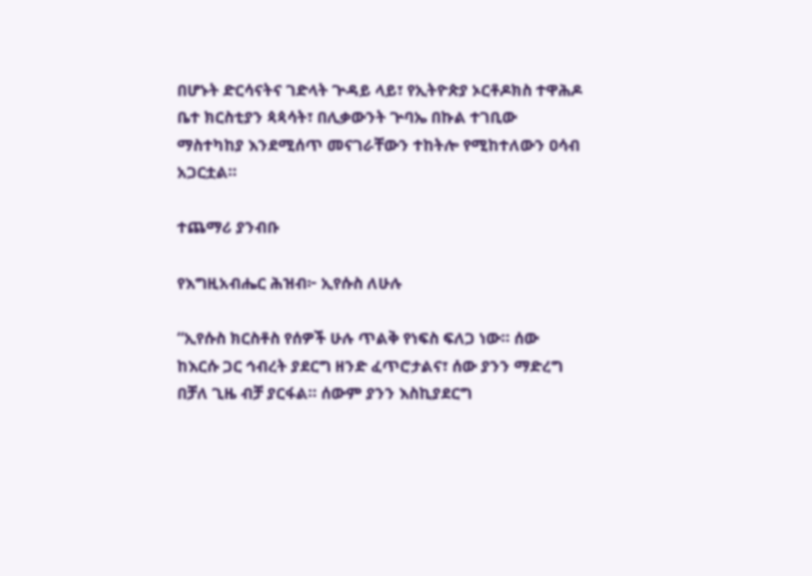በሆኑት ድርሳናትና ገድላት ጕዳይ ላይ፣ የኢትዮጵያ ኦርቶዶክስ ተዋሕዶ ቤተ ክርስቲያን ጳጳሳት፣ በሊቃውንት ጕባኤ በኩል ተገቢው ማስተካከያ እንደሚሰጥ መናገራቸውን ተከትሎ የሚከተለውን ዐሳብ አጋርቷል።

ተጨማሪ ያንብቡ

የእግዚአብሔር ሕዝብ፦ ኢየሱስ ለሁሉ

“ኢየሱስ ክርስቶስ የሰዎች ሁሉ ጥልቅ የነፍስ ፍለጋ ነው። ሰው ከእርሱ ጋር ኅብረት ያደርግ ዘንድ ፈጥሮታልና፣ ሰው ያንን ማድረግ በቻለ ጊዜ ብቻ ያርፋል። ሰውም ያንን እስኪያደርግ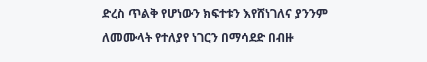ድረስ ጥልቅ የሆነውን ክፍተቱን እየሸነገለና ያንንም ለመሙላት የተለያየ ነገርን በማሳደድ በብዙ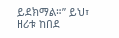ይደክማል።” ይህ፣ ዘሪቱ ከበደ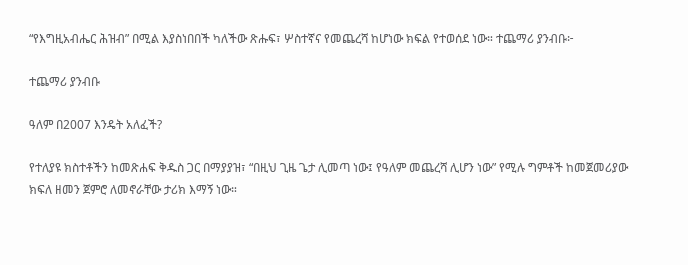“የእግዚአብሔር ሕዝብ” በሚል እያስነበበች ካለችው ጽሑፍ፣ ሦስተኛና የመጨረሻ ከሆነው ክፍል የተወሰደ ነው። ተጨማሪ ያንብቡ፦

ተጨማሪ ያንብቡ

ዓለም በ2007 እንዴት አለፈች?

የተለያዩ ክስተቶችን ከመጽሐፍ ቅዱስ ጋር በማያያዝ፣ “በዚህ ጊዜ ጌታ ሊመጣ ነው፤ የዓለም መጨረሻ ሊሆን ነው” የሚሉ ግምቶች ከመጀመሪያው ክፍለ ዘመን ጀምሮ ለመኖራቸው ታሪክ እማኝ ነው።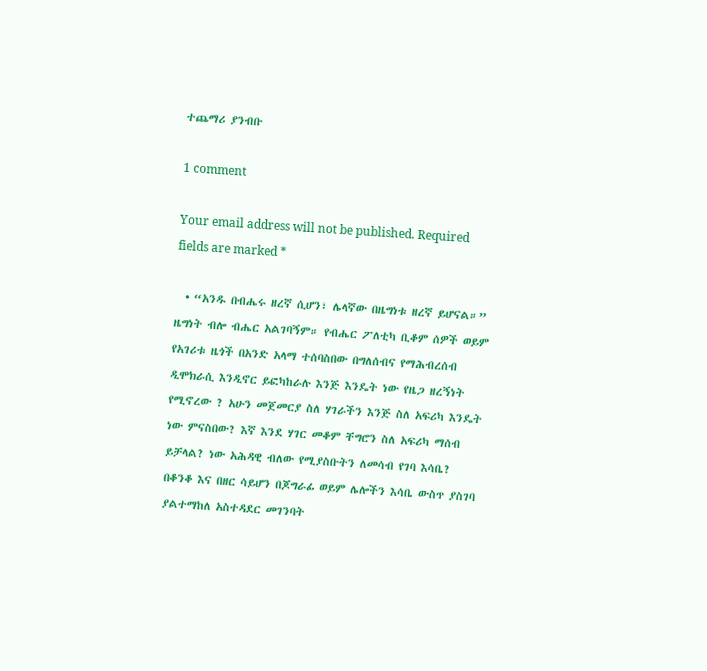ተጨማሪ ያንብቡ

1 comment

Your email address will not be published. Required fields are marked *

  • “አንዱ በብሔሩ ዘረኛ ሲሆን፣ ሌላኛው በዜግነቱ ዘረኛ ይሆናል።” ዜግነት ብሎ ብሔር አልገባኝም። የብሔር ፖለቲካ ቢቆም ሰዎች ወይም የአገሪቱ ዜጎች በአንድ አላማ ተሰባስበው በግለሰብና የማሕብረሰብ ዲሞክራሲ እንዲኖር ይፎካከራሉ እንጅ እንዴት ነው የዜጋ ዘረኝነት የሚኖረው ? አሁን መጀመርያ ስለ ሃገራችን እንጅ ስለ አፍሪካ እንዴት ነው ምናስበው? እኛ እንደ ሃገር መቆም ቸግሮን ስለ አፍሪካ ማሰብ ይቻላል? ነው አሕዳዊ ብለው የሚያስቡትን ለመሳብ የገባ እሳቤ? በቆንቆ እና በዘር ሳይሆን በጆግራፊ ወይም ሌሎችን እሳቤ ውስጥ ያስገባ ያልተማከለ አስተዳደር መገንባት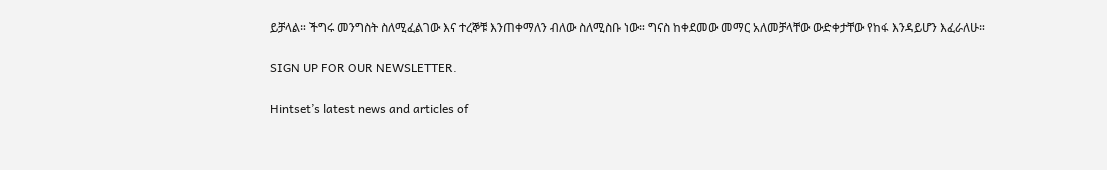ይቻላል። ችግሩ መንግስት ስለሚፈልገው እና ተረኞቹ እንጠቀማለን ብለው ስለሚስቡ ነው። ግናስ ከቀደመው መማር አለመቻላቸው ውድቀታቸው የከፋ እንዳይሆን እፈራለሁ።

SIGN UP FOR OUR NEWSLETTER.

Hintset’s latest news and articles of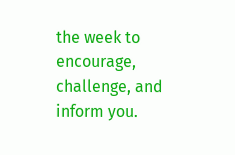the week to encourage, challenge, and inform you.